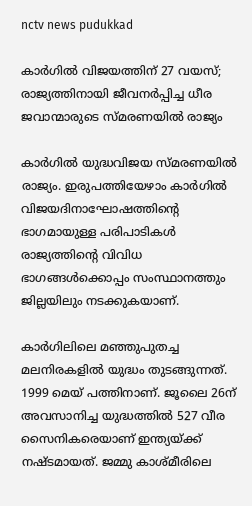nctv news pudukkad

കാർഗിൽ വിജയത്തിന് 27 വയസ്; രാജ്യത്തിനായി ജീവനർപ്പിച്ച ധീര ജവാന്മാരുടെ സ്മരണയിൽ രാജ്യം

കാര്‍ഗില്‍ യുദ്ധവിജയ സ്മരണയില്‍ രാജ്യം. ഇരുപത്തിയേഴാം കാര്‍ഗില്‍ വിജയദിനാഘോഷത്തിന്റെ ഭാഗമായുള്ള പരിപാടികള്‍ രാജ്യത്തിന്റെ വിവിധ ഭാഗങ്ങള്‍ക്കൊപ്പം സംസ്ഥാനത്തും ജില്ലയിലും നടക്കുകയാണ്.

കാര്‍ഗിലിലെ മഞ്ഞുപുതച്ച മലനിരകളില്‍ യുദ്ധം തുടങ്ങുന്നത്. 1999 മെയ് പത്തിനാണ്. ജൂലൈ 26ന് അവസാനിച്ച യുദ്ധത്തില്‍ 527 വീര സൈനികരെയാണ് ഇന്ത്യയ്ക്ക് നഷ്ടമായത്. ജമ്മു കാശ്മീരിലെ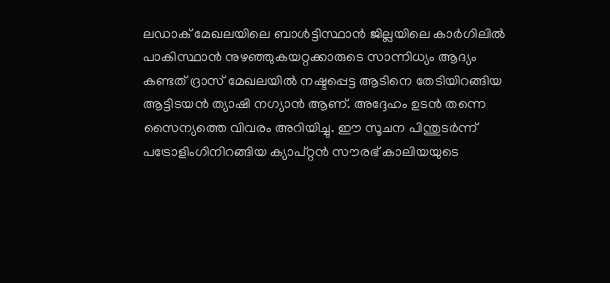ലഡാക് മേഖലയിലെ ബാള്‍ട്ടിസ്ഥാന്‍ ജില്ലയിലെ കാര്‍ഗിലില്‍ പാകിസ്ഥാന്‍ നുഴഞ്ഞുകയറ്റക്കാരുടെ സാന്നിധ്യം ആദ്യം കണ്ടത് ദ്രാസ് മേഖലയില്‍ നഷ്ടപ്പെട്ട ആടിനെ തേടിയിറങ്ങിയ ആട്ടിടയന്‍ ത്യാഷി നഗ്യാന്‍ ആണ്. അദ്ദേഹം ഉടന്‍ തന്നെ സൈന്യത്തെ വിവരം അറിയിച്ചു. ഈ സൂചന പിന്തുടര്‍ന്ന് പട്രോളിംഗിനിറങ്ങിയ ക്യാപ്റ്റന്‍ സൗരഭ് കാലിയയുടെ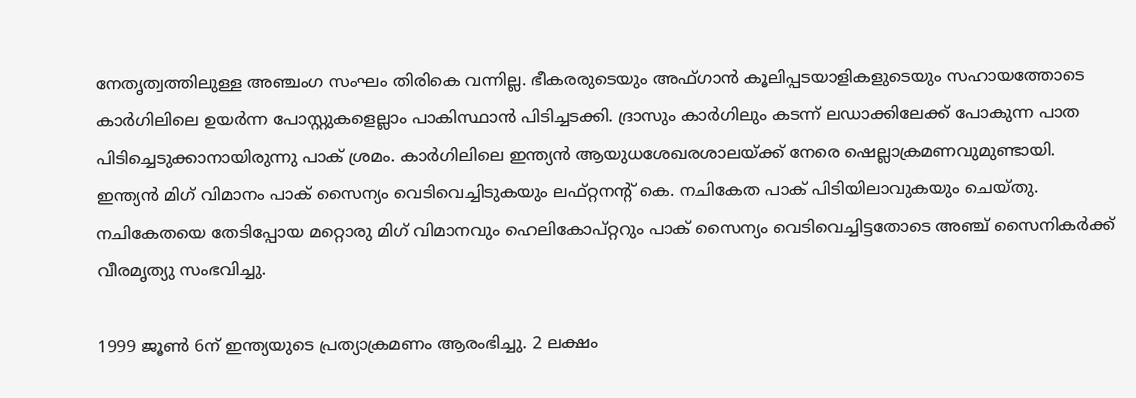നേതൃത്വത്തിലുള്ള അഞ്ചംഗ സംഘം തിരികെ വന്നില്ല. ഭീകരരുടെയും അഫ്ഗാന്‍ കൂലിപ്പടയാളികളുടെയും സഹായത്തോടെ കാര്‍ഗിലിലെ ഉയര്‍ന്ന പോസ്റ്റുകളെല്ലാം പാകിസ്ഥാന്‍ പിടിച്ചടക്കി. ദ്രാസും കാര്‍ഗിലും കടന്ന് ലഡാക്കിലേക്ക് പോകുന്ന പാത പിടിച്ചെടുക്കാനായിരുന്നു പാക് ശ്രമം. കാര്‍ഗിലിലെ ഇന്ത്യന്‍ ആയുധശേഖരശാലയ്ക്ക് നേരെ ഷെല്ലാക്രമണവുമുണ്ടായി. ഇന്ത്യന്‍ മിഗ് വിമാനം പാക് സൈന്യം വെടിവെച്ചിടുകയും ലഫ്റ്റനന്റ് കെ. നചികേത പാക് പിടിയിലാവുകയും ചെയ്തു. നചികേതയെ തേടിപ്പോയ മറ്റൊരു മിഗ് വിമാനവും ഹെലികോപ്റ്ററും പാക് സൈന്യം വെടിവെച്ചിട്ടതോടെ അഞ്ച് സൈനികര്‍ക്ക് വീരമൃത്യു സംഭവിച്ചു.

1999 ജൂണ്‍ 6ന് ഇന്ത്യയുടെ പ്രത്യാക്രമണം ആരംഭിച്ചു. 2 ലക്ഷം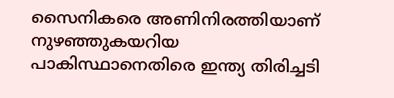സൈനികരെ അണിനിരത്തിയാണ് നുഴഞ്ഞുകയറിയ പാകിസ്ഥാനെതിരെ ഇന്ത്യ തിരിച്ചടി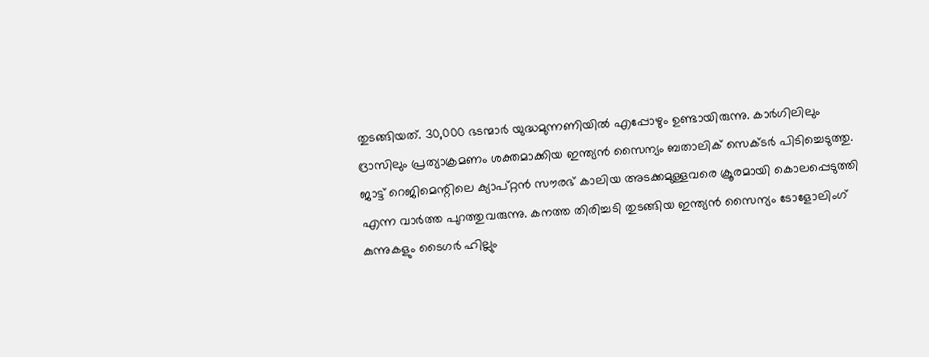തുടങ്ങിയത്. 30,000 ഭടന്മാര്‍ യുദ്ധമുന്നണിയില്‍ എപ്പോഴും ഉണ്ടായിരുന്നു. കാര്‍ഗിലിലും ദ്രാസിലും പ്രത്യാക്രമണം ശക്തമാക്കിയ ഇന്ത്യന്‍ സൈന്യം ബതാലിക് സെക്ടര്‍ പിടിച്ചെടുത്തു. ജാട്ട് റെജിമെന്റിലെ ക്യാപ്റ്റന്‍ സൗരഭ് കാലിയ അടക്കമുള്ളവരെ ക്രൂരമായി കൊലപ്പെടുത്തി എന്ന വാര്‍ത്ത പുറത്തുവരുന്നു. കനത്ത തിരിച്ചടി തുടങ്ങിയ ഇന്ത്യന്‍ സൈന്യം ടോളോലിംഗ് കുന്നുകളും ടൈഗര്‍ ഹില്ലും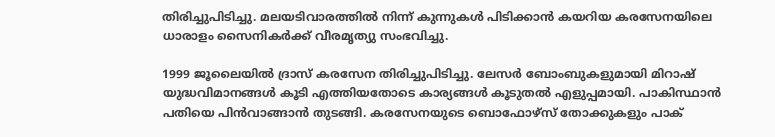തിരിച്ചുപിടിച്ചു. മലയടിവാരത്തില്‍ നിന്ന് കുന്നുകള്‍ പിടിക്കാന്‍ കയറിയ കരസേനയിലെ ധാരാളം സൈനികര്‍ക്ക് വീരമൃത്യു സംഭവിച്ചു.

1999 ജൂലൈയില്‍ ദ്രാസ് കരസേന തിരിച്ചുപിടിച്ചു. ലേസര്‍ ബോംബുകളുമായി മിറാഷ് യുദ്ധവിമാനങ്ങള്‍ കൂടി എത്തിയതോടെ കാര്യങ്ങള്‍ കൂടുതല്‍ എളുപ്പമായി. പാകിസ്ഥാന്‍ പതിയെ പിന്‍വാങ്ങാന്‍ തുടങ്ങി. കരസേനയുടെ ബൊഫോഴ്‌സ് തോക്കുകളും പാക്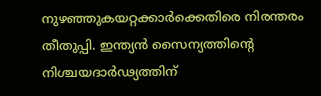നുഴഞ്ഞുകയറ്റക്കാര്‍ക്കെതിരെ നിരന്തരം തീതുപ്പി. ഇന്ത്യന്‍ സൈന്യത്തിന്റെ നിശ്ചയദാര്‍ഢ്യത്തിന്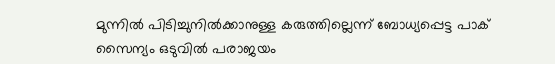മുന്നില്‍ പിടിച്ചുനില്‍ക്കാനുള്ള കരുത്തില്ലെന്ന് ബോധ്യപ്പെട്ട പാക് സൈന്യം ഒടുവില്‍ പരാജയം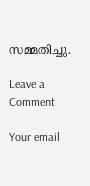സമ്മതിച്ചു.

Leave a Comment

Your email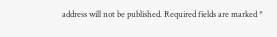address will not be published. Required fields are marked *